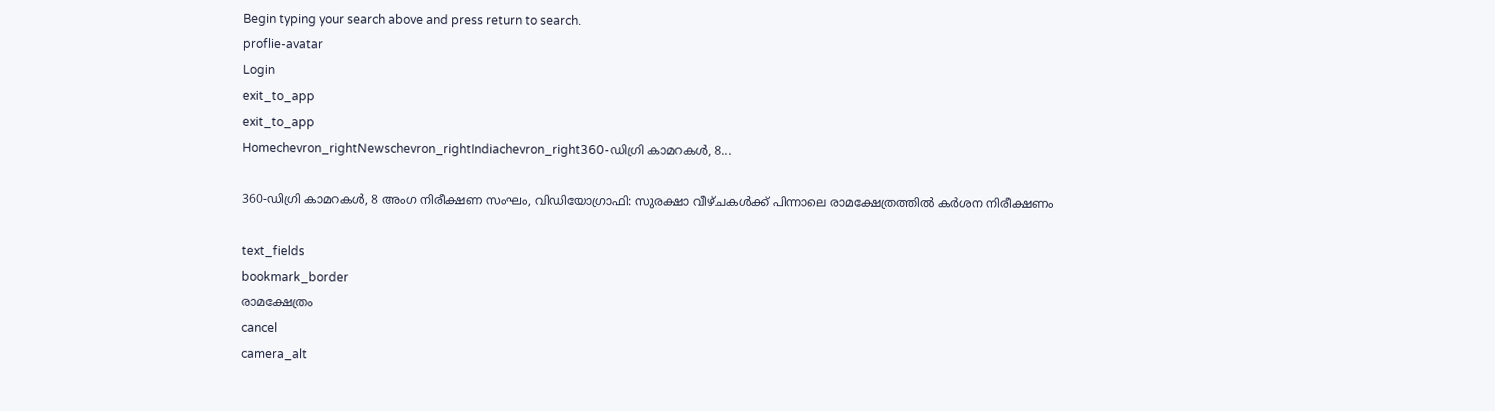Begin typing your search above and press return to search.
proflie-avatar
Login
exit_to_app
exit_to_app
Homechevron_rightNewschevron_rightIndiachevron_right360-ഡിഗ്രി കാമറകൾ, 8...

360-ഡിഗ്രി കാമറകൾ, 8 അംഗ നിരീക്ഷണ സംഘം, വിഡിയോഗ്രാഫി: സുരക്ഷാ വീഴ്ചകൾക്ക് പിന്നാലെ രാമക്ഷേത്രത്തിൽ കർശന നിരീക്ഷണം

text_fields
bookmark_border
രാമക്ഷേത്രം
cancel
camera_alt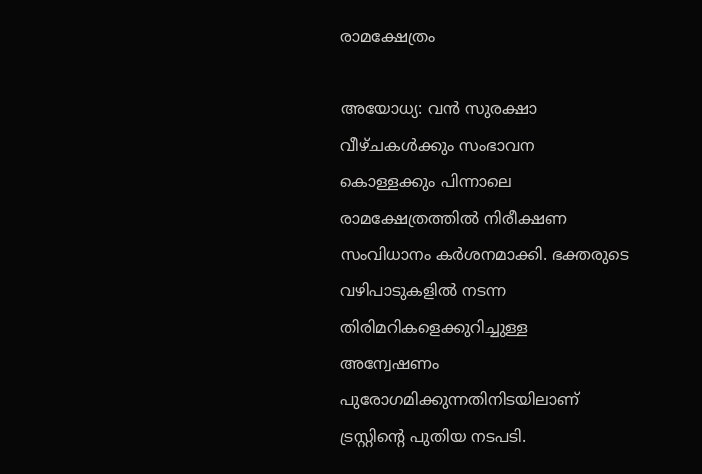രാമക്ഷേത്രം

അയോധ്യ: വൻ സുരക്ഷാ വീഴ്ചകൾക്കും സംഭാവന കൊള്ളക്കും പിന്നാലെ രാമക്ഷേത്രത്തിൽ നിരീക്ഷണ സംവിധാനം കർശനമാക്കി. ഭക്തരുടെ വഴിപാടുകളിൽ നടന്ന തിരിമറികളെക്കുറിച്ചുള്ള അന്വേഷണം പുരോഗമിക്കുന്നതിനിടയിലാണ് ട്രസ്റ്റിന്റെ പുതിയ നടപടി.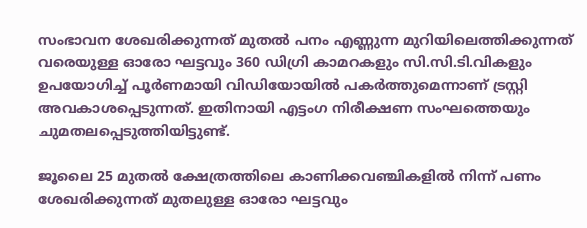സംഭാവന ശേഖരിക്കുന്നത് മുതൽ പനം എണ്ണുന്ന മുറിയിലെത്തിക്കുന്നത് വരെയുള്ള ഓരോ ഘട്ടവും 360 ഡിഗ്രി കാമറകളും സി.സി.ടി.വികളും ഉപയോഗിച്ച് പൂർണമായി വിഡിയോയിൽ പകർത്തുമെന്നാണ് ട്രസ്റ്റി അവകാശപ്പെടുന്നത്. ഇതിനായി എട്ടംഗ നിരീക്ഷണ സംഘത്തെയും ചുമതലപ്പെടുത്തിയിട്ടുണ്ട്.

ജൂലൈ 25 മുതൽ ക്ഷേത്രത്തിലെ കാണിക്കവഞ്ചികളിൽ നിന്ന് പണം ശേഖരിക്കുന്നത് മുതലുള്ള ഓരോ ഘട്ടവും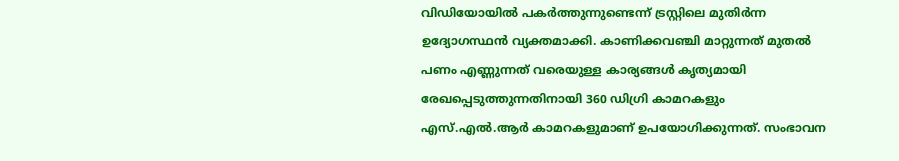വിഡിയോയിൽ പകർത്തുന്നുണ്ടെന്ന് ട്രസ്റ്റിലെ മുതിർന്ന ഉദ്യോഗസ്ഥൻ വ്യക്തമാക്കി. കാണിക്കവഞ്ചി മാറ്റുന്നത് മുതൽ പണം എണ്ണുന്നത് വരെയുള്ള കാര്യങ്ങൾ കൃത്യമായി രേഖപ്പെടുത്തുന്നതിനായി 360 ഡിഗ്രി കാമറകളും എസ്.എൽ.ആർ കാമറകളുമാണ് ഉപയോഗിക്കുന്നത്. സംഭാവന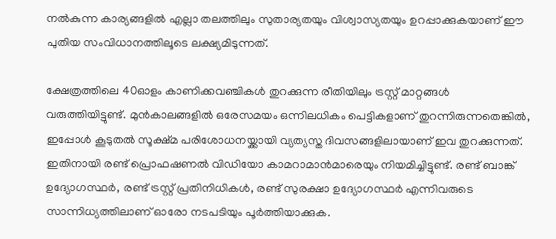നൽകുന്ന കാര്യങ്ങളിൽ എല്ലാ തലത്തിലും സുതാര്യതയും വിശ്വാസ്യതയും ഉറപ്പാക്കുകയാണ് ഈ പുതിയ സംവിധാനത്തിലൂടെ ലക്ഷ്യമിടുന്നത്.

ക്ഷേത്രത്തിലെ 40ഓളം കാണിക്കവഞ്ചികൾ തുറക്കുന്ന രീതിയിലും ട്രസ്റ്റ് മാറ്റങ്ങൾ വരുത്തിയിട്ടുണ്ട്. മുൻകാലങ്ങളിൽ ഒരേസമയം ഒന്നിലധികം പെട്ടികളാണ് തുറന്നിരുന്നതെങ്കിൽ, ഇപ്പോൾ കൂടുതൽ സൂക്ഷ്മ പരിശോധനയ്ക്കായി വ്യത്യസ്ത ദിവസങ്ങളിലായാണ് ഇവ തുറക്കുന്നത്. ഇതിനായി രണ്ട് പ്രൊഫഷണൽ വിഡിയോ കാമറാമാൻമാരെയും നിയമിച്ചിട്ടുണ്ട്. രണ്ട് ബാങ്ക് ഉദ്യോഗസ്ഥർ, രണ്ട് ട്രസ്റ്റ് പ്രതിനിധികൾ, രണ്ട് സുരക്ഷാ ഉദ്യോഗസ്ഥർ എന്നിവരുടെ സാന്നിധ്യത്തിലാണ് ഓരോ നടപടിയും പൂർത്തിയാക്കുക.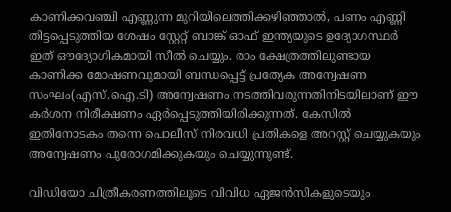കാണിക്കവഞ്ചി എണ്ണുന്ന മുറിയിലെത്തിക്കഴിഞ്ഞാൽ, പണം എണ്ണി തിട്ടപ്പെടുത്തിയ ശേഷം സ്റ്റേറ്റ് ബാങ്ക് ഓഫ് ഇന്ത്യയുടെ ഉദ്യോഗസ്ഥർ ഇത് ഔദ്യോഗികമായി സീൽ ചെയ്യും. രാം ക്ഷേത്രത്തിലുണ്ടായ കാണിക്ക മോഷണവുമായി ബന്ധപ്പെട്ട് പ്രത്യേക അന്വേഷണ സംഘം(എസ്.ഐ.ടി) അന്വേഷണം നടത്തിവരുന്നതിനിടയിലാണ് ഈ കർശന നിരീക്ഷണം ഏർപ്പെടുത്തിയിരിക്കുന്നത്. കേസിൽ ഇതിനോടകം തന്നെ പൊലീസ് നിരവധി പ്രതികളെ അറസ്റ്റ് ചെയ്യുകയും അന്വേഷണം പുരോഗമിക്കുകയും ചെയ്യുന്നുണ്ട്.

വിഡിയോ ചിത്രീകരണത്തിലൂടെ വിവിധ ഏജൻസികളുടെയും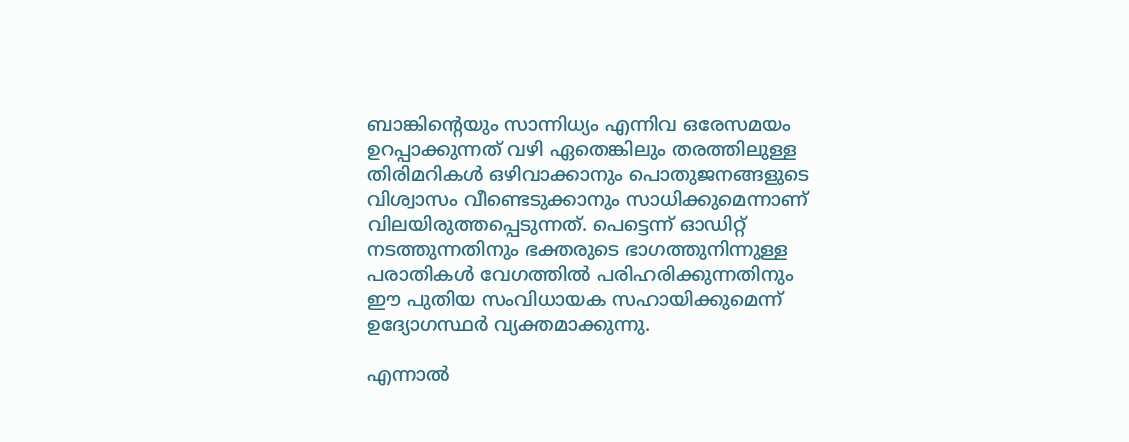ബാങ്കിന്റെയും സാന്നിധ്യം എന്നിവ ഒരേസമയം ഉറപ്പാക്കുന്നത് വഴി ഏതെങ്കിലും തരത്തിലുള്ള തിരിമറികൾ ഒഴിവാക്കാനും പൊതുജനങ്ങളുടെ വിശ്വാസം വീണ്ടെടുക്കാനും സാധിക്കുമെന്നാണ് വിലയിരുത്തപ്പെടുന്നത്. പെട്ടെന്ന് ഓഡിറ്റ് നടത്തുന്നതിനും ഭക്തരുടെ ഭാഗത്തുനിന്നുള്ള പരാതികൾ വേഗത്തിൽ പരിഹരിക്കുന്നതിനും ഈ പുതിയ സംവിധായക സഹായിക്കുമെന്ന് ഉദ്യോഗസ്ഥർ വ്യക്തമാക്കുന്നു.

എന്നാൽ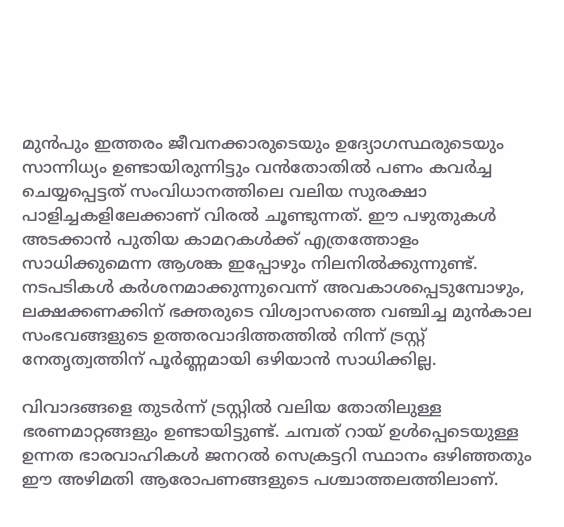മുൻപും ഇത്തരം ജീവനക്കാരുടെയും ഉദ്യോഗസ്ഥരുടെയും സാന്നിധ്യം ഉണ്ടായിരുന്നിട്ടും വൻതോതിൽ പണം കവർച്ച ചെയ്യപ്പെട്ടത് സംവിധാനത്തിലെ വലിയ സുരക്ഷാ പാളിച്ചകളിലേക്കാണ് വിരൽ ചൂണ്ടുന്നത്. ഈ പഴുതുകൾ അടക്കാൻ പുതിയ കാമറകൾക്ക് എത്രത്തോളം സാധിക്കുമെന്ന ആശങ്ക ഇപ്പോഴും നിലനിൽക്കുന്നുണ്ട്. നടപടികൾ കർശനമാക്കുന്നുവെന്ന് അവകാശപ്പെടുമ്പോഴും, ലക്ഷക്കണക്കിന് ഭക്തരുടെ വിശ്വാസത്തെ വഞ്ചിച്ച മുൻകാല സംഭവങ്ങളുടെ ഉത്തരവാദിത്തത്തിൽ നിന്ന് ട്രസ്റ്റ് നേതൃത്വത്തിന് പൂർണ്ണമായി ഒഴിയാൻ സാധിക്കില്ല.

വിവാദങ്ങളെ തുടർന്ന് ട്രസ്റ്റിൽ വലിയ തോതിലുള്ള ഭരണമാറ്റങ്ങളും ഉണ്ടായിട്ടുണ്ട്. ചമ്പത് റായ് ഉൾപ്പെടെയുള്ള ഉന്നത ഭാരവാഹികൾ ജനറൽ സെക്രട്ടറി സ്ഥാനം ഒഴിഞ്ഞതും ഈ അഴിമതി ആരോപണങ്ങളുടെ പശ്ചാത്തലത്തിലാണ്.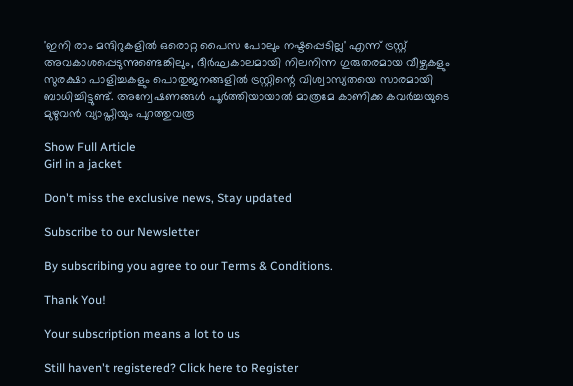'ഇനി രാം മന്ദിറുകളിൽ ഒരൊറ്റ പൈസ പോലും നഷ്ടപ്പെടില്ല' എന്ന് ട്രസ്റ്റ് അവകാശപ്പെടുന്നുണ്ടെങ്കിലും, ദീർഘകാലമായി നിലനിന്ന ഗുരുതരമായ വീഴ്ചകളും സുരക്ഷാ പാളിച്ചകളും പൊതുജനങ്ങളിൽ ട്രസ്റ്റിന്റെ വിശ്വാസ്യതയെ സാരമായി ബാധിച്ചിട്ടുണ്ട്. അന്വേഷണങ്ങൾ പൂർത്തിയായാൽ മാത്രമേ കാണിക്ക കവർച്ചയുടെ മുഴുവൻ വ്യാപ്തിയും പുറത്തുവരൂ

Show Full Article
Girl in a jacket

Don't miss the exclusive news, Stay updated

Subscribe to our Newsletter

By subscribing you agree to our Terms & Conditions.

Thank You!

Your subscription means a lot to us

Still haven't registered? Click here to Register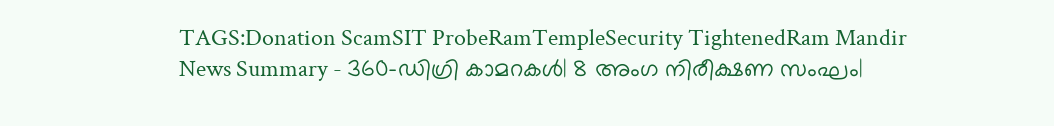TAGS:Donation ScamSIT ProbeRamTempleSecurity TightenedRam Mandir
News Summary - 360-ഡിഗ്രി കാമറകൾ| 8 അംഗ നിരീക്ഷണ സംഘം|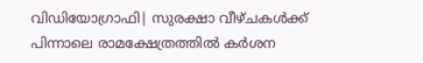വിഡിയോഗ്രാഫി| സുരക്ഷാ വീഴ്ചകൾക്ക് പിന്നാലെ രാമക്ഷേത്രത്തിൽ കർശന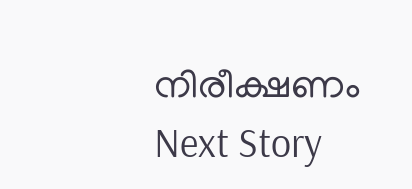നിരീക്ഷണം
Next Story